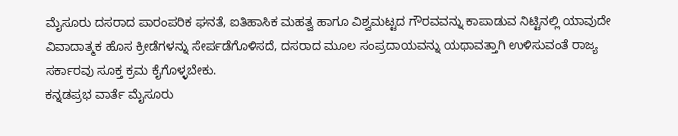ಮೈಸೂರು ದಸರಾದ ಪಾರಂಪರಿಕ ಘನತೆ, ಐತಿಹಾಸಿಕ ಮಹತ್ವ ಹಾಗೂ ವಿಶ್ವಮಟ್ಟದ ಗೌರವವನ್ನು ಕಾಪಾಡುವ ನಿಟ್ಟಿನಲ್ಲಿ ಯಾವುದೇ ವಿವಾದಾತ್ಮಕ ಹೊಸ ಕ್ರೀಡೆಗಳನ್ನು ಸೇರ್ಪಡೆಗೊಳಿಸದೆ, ದಸರಾದ ಮೂಲ ಸಂಪ್ರದಾಯವನ್ನು ಯಥಾವತ್ತಾಗಿ ಉಳಿಸುವಂತೆ ರಾಜ್ಯ ಸರ್ಕಾರವು ಸೂಕ್ತ ಕ್ರಮ ಕೈಗೊಳ್ಳಬೇಕು.
ಕನ್ನಡಪ್ರಭ ವಾರ್ತೆ ಮೈಸೂರು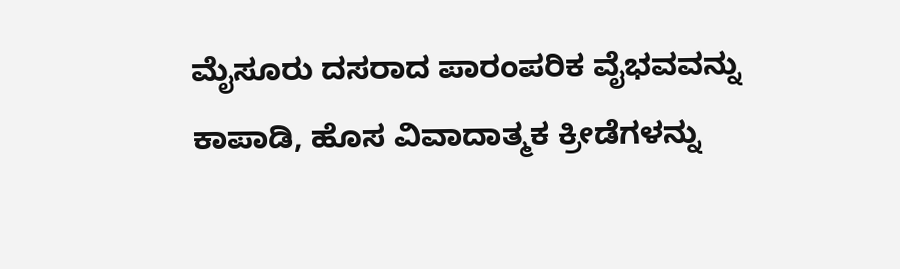ಮೈಸೂರು ದಸರಾದ ಪಾರಂಪರಿಕ ವೈಭವವನ್ನು ಕಾಪಾಡಿ, ಹೊಸ ವಿವಾದಾತ್ಮಕ ಕ್ರೀಡೆಗಳನ್ನು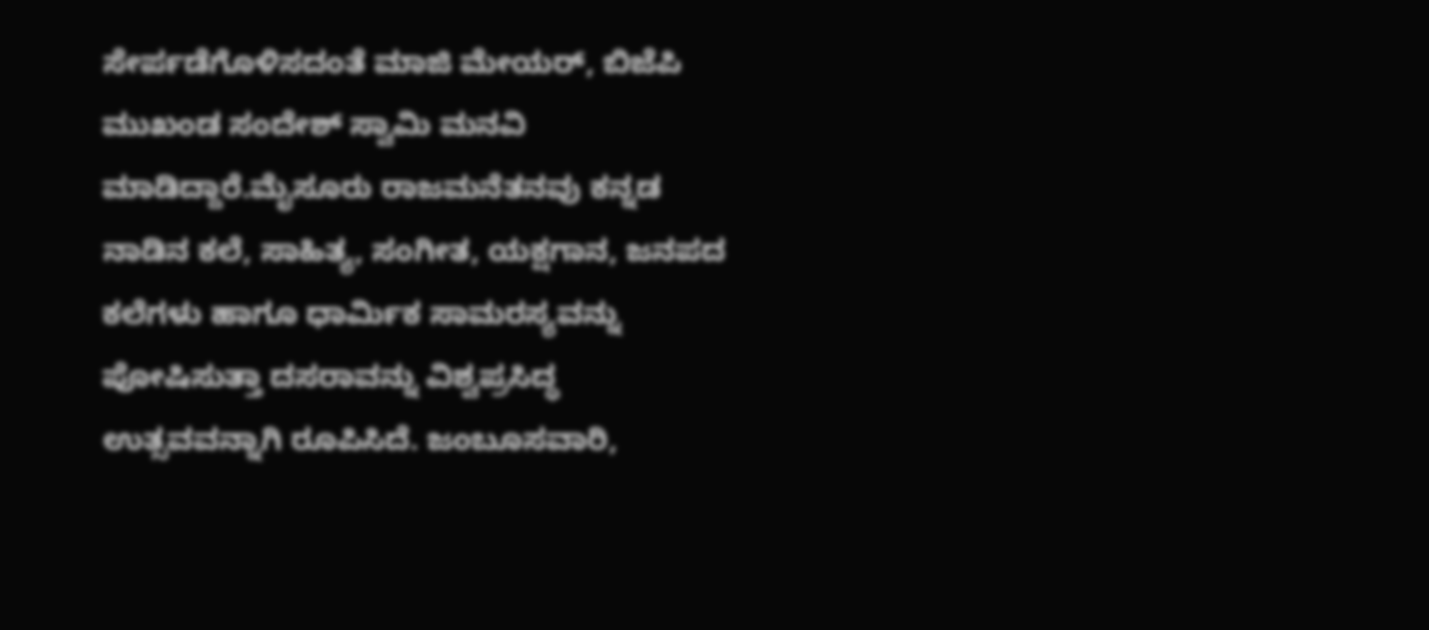ಸೇರ್ಪಡೆಗೊಳಿಸದಂತೆ ಮಾಜಿ ಮೇಯರ್, ಬಿಜೆಪಿ ಮುಖಂಡ ಸಂದೇಶ್ ಸ್ವಾಮಿ ಮನವಿ ಮಾಡಿದ್ದಾರೆ.ಮೈಸೂರು ರಾಜಮನೆತನವು ಕನ್ನಡ ನಾಡಿನ ಕಲೆ, ಸಾಹಿತ್ಯ, ಸಂಗೀತ, ಯಕ್ಷಗಾನ, ಜನಪದ ಕಲೆಗಳು ಹಾಗೂ ಧಾರ್ಮಿಕ ಸಾಮರಸ್ಯವನ್ನು ಪೋಷಿಸುತ್ತಾ ದಸರಾವನ್ನು ವಿಶ್ವಪ್ರಸಿದ್ಧ ಉತ್ಸವವನ್ನಾಗಿ ರೂಪಿಸಿದೆ. ಜಂಬೂಸವಾರಿ,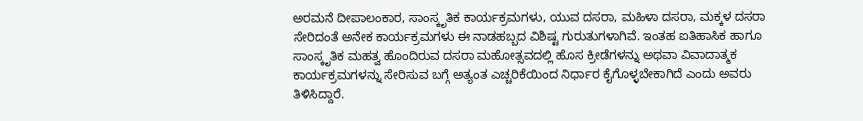ಅರಮನೆ ದೀಪಾಲಂಕಾರ, ಸಾಂಸ್ಕೃತಿಕ ಕಾರ್ಯಕ್ರಮಗಳು, ಯುವ ದಸರಾ, ಮಹಿಳಾ ದಸರಾ, ಮಕ್ಕಳ ದಸರಾ ಸೇರಿದಂತೆ ಅನೇಕ ಕಾರ್ಯಕ್ರಮಗಳು ಈ ನಾಡಹಬ್ಬದ ವಿಶಿಷ್ಟ ಗುರುತುಗಳಾಗಿವೆ. ಇಂತಹ ಐತಿಹಾಸಿಕ ಹಾಗೂ ಸಾಂಸ್ಕೃತಿಕ ಮಹತ್ವ ಹೊಂದಿರುವ ದಸರಾ ಮಹೋತ್ಸವದಲ್ಲಿ ಹೊಸ ಕ್ರೀಡೆಗಳನ್ನು ಅಥವಾ ವಿವಾದಾತ್ಮಕ ಕಾರ್ಯಕ್ರಮಗಳನ್ನು ಸೇರಿಸುವ ಬಗ್ಗೆ ಅತ್ಯಂತ ಎಚ್ಚರಿಕೆಯಿಂದ ನಿರ್ಧಾರ ಕೈಗೊಳ್ಳಬೇಕಾಗಿದೆ ಎಂದು ಅವರು ತಿಳಿಸಿದ್ದಾರೆ.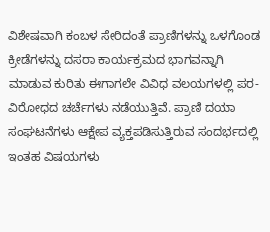ವಿಶೇಷವಾಗಿ ಕಂಬಳ ಸೇರಿದಂತೆ ಪ್ರಾಣಿಗಳನ್ನು ಒಳಗೊಂಡ ಕ್ರೀಡೆಗಳನ್ನು ದಸರಾ ಕಾರ್ಯಕ್ರಮದ ಭಾಗವನ್ನಾಗಿ ಮಾಡುವ ಕುರಿತು ಈಗಾಗಲೇ ವಿವಿಧ ವಲಯಗಳಲ್ಲಿ ಪರ- ವಿರೋಧದ ಚರ್ಚೆಗಳು ನಡೆಯುತ್ತಿವೆ. ಪ್ರಾಣಿ ದಯಾ ಸಂಘಟನೆಗಳು ಆಕ್ಷೇಪ ವ್ಯಕ್ತಪಡಿಸುತ್ತಿರುವ ಸಂದರ್ಭದಲ್ಲಿ ಇಂತಹ ವಿಷಯಗಳು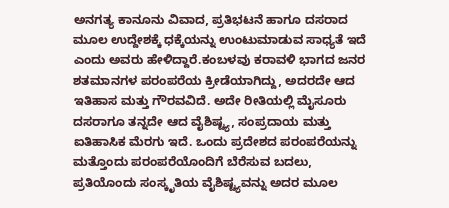ಅನಗತ್ಯ ಕಾನೂನು ವಿವಾದ, ಪ್ರತಿಭಟನೆ ಹಾಗೂ ದಸರಾದ ಮೂಲ ಉದ್ದೇಶಕ್ಕೆ ಧಕ್ಕೆಯನ್ನು ಉಂಟುಮಾಡುವ ಸಾಧ್ಯತೆ ಇದೆ ಎಂದು ಅವರು ಹೇಳಿದ್ದಾರೆ.ಕಂಬಳವು ಕರಾವಳಿ ಭಾಗದ ಜನರ ಶತಮಾನಗಳ ಪರಂಪರೆಯ ಕ್ರೀಡೆಯಾಗಿದ್ದು, ಅದರದೇ ಆದ ಇತಿಹಾಸ ಮತ್ತು ಗೌರವವಿದೆ. ಅದೇ ರೀತಿಯಲ್ಲಿ ಮೈಸೂರು ದಸರಾಗೂ ತನ್ನದೇ ಆದ ವೈಶಿಷ್ಟ್ಯ, ಸಂಪ್ರದಾಯ ಮತ್ತು ಐತಿಹಾಸಿಕ ಮೆರಗು ಇದೆ. ಒಂದು ಪ್ರದೇಶದ ಪರಂಪರೆಯನ್ನು ಮತ್ತೊಂದು ಪರಂಪರೆಯೊಂದಿಗೆ ಬೆರೆಸುವ ಬದಲು, ಪ್ರತಿಯೊಂದು ಸಂಸ್ಕೃತಿಯ ವೈಶಿಷ್ಟ್ಯವನ್ನು ಅದರ ಮೂಲ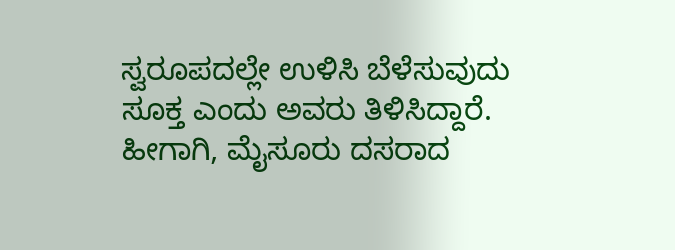ಸ್ವರೂಪದಲ್ಲೇ ಉಳಿಸಿ ಬೆಳೆಸುವುದು ಸೂಕ್ತ ಎಂದು ಅವರು ತಿಳಿಸಿದ್ದಾರೆ.
ಹೀಗಾಗಿ, ಮೈಸೂರು ದಸರಾದ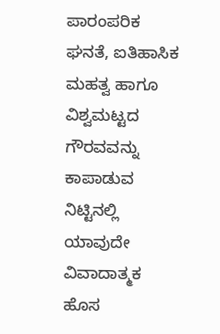ಪಾರಂಪರಿಕ ಘನತೆ, ಐತಿಹಾಸಿಕ ಮಹತ್ವ ಹಾಗೂ ವಿಶ್ವಮಟ್ಟದ ಗೌರವವನ್ನು ಕಾಪಾಡುವ ನಿಟ್ಟಿನಲ್ಲಿ ಯಾವುದೇ ವಿವಾದಾತ್ಮಕ ಹೊಸ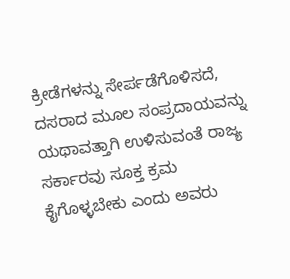ಕ್ರೀಡೆಗಳನ್ನು ಸೇರ್ಪಡೆಗೊಳಿಸದೆ, ದಸರಾದ ಮೂಲ ಸಂಪ್ರದಾಯವನ್ನು ಯಥಾವತ್ತಾಗಿ ಉಳಿಸುವಂತೆ ರಾಜ್ಯ ಸರ್ಕಾರವು ಸೂಕ್ತ ಕ್ರಮ ಕೈಗೊಳ್ಳಬೇಕು ಎಂದು ಅವರು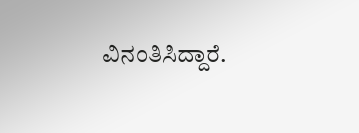ವಿನಂತಿಸಿದ್ದಾರೆ.